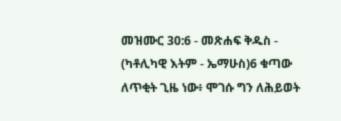መዝሙር 30:6 - መጽሐፍ ቅዱስ - (ካቶሊካዊ እትም - ኤማሁስ)6 ቁጣው ለጥቂት ጊዜ ነው፥ ሞገሱ ግን ለሕይወት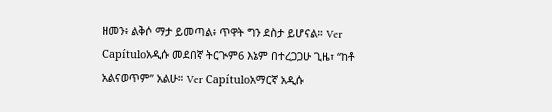ዘመን፥ ልቅሶ ማታ ይመጣል፥ ጥዋት ግን ደስታ ይሆናል። Ver Capítuloአዲሱ መደበኛ ትርጒም6 እኔም በተረጋጋሁ ጊዜ፣ “ከቶ አልናወጥም” አልሁ። Ver Capítuloአማርኛ አዲሱ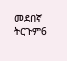መደበኛ ትርጉም6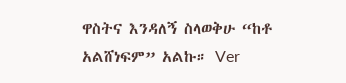ዋስትና እንዳለኝ ስላወቅሁ “ከቶ አልሸነፍም” አልኩ። Ver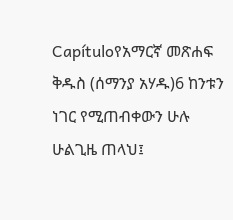Capítuloየአማርኛ መጽሐፍ ቅዱስ (ሰማንያ አሃዱ)6 ከንቱን ነገር የሚጠብቀውን ሁሉ ሁልጊዜ ጠላህ፤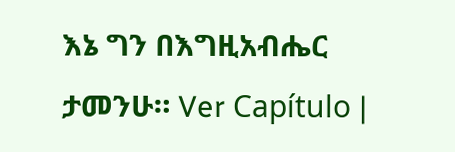እኔ ግን በእግዚአብሔር ታመንሁ። Ver Capítulo |